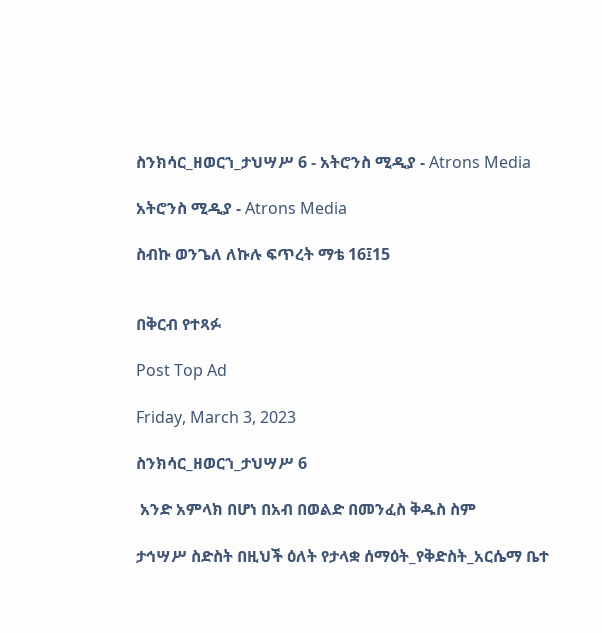ስንክሳር_ዘወርኀ_ታህሣሥ 6 - አትሮንስ ሚዲያ - Atrons Media

አትሮንስ ሚዲያ - Atrons Media

ስብኩ ወንጌለ ለኩሉ ፍጥረት ማቴ 16፤15


በቅርብ የተጻፉ

Post Top Ad

Friday, March 3, 2023

ስንክሳር_ዘወርኀ_ታህሣሥ 6

 አንድ አምላክ በሆነ በአብ በወልድ በመንፈስ ቅዱስ ስም

ታኅሣሥ ስድስት በዚህች ዕለት የታላቋ ሰማዕት_የቅድስት_አርሴማ ቤተ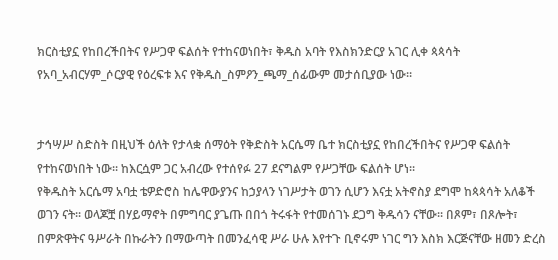ክርስቲያኗ የከበረችበትና የሥጋዋ ፍልሰት የተከናወነበት፣ ቅዱስ አባት የእስክንድርያ አገር ሊቀ ጳጳሳት የአባ_አብርሃም_ሶርያዊ የዕረፍቱ እና የቅዱስ_ስምዖን_ጫማ_ሰፊውም መታሰቢያው ነው።


ታኅሣሥ ስድስት በዚህች ዕለት የታላቋ ሰማዕት የቅድስት አርሴማ ቤተ ክርስቲያኗ የከበረችበትና የሥጋዋ ፍልሰት የተከናወነበት ነው፡፡ ከእርሷም ጋር አብረው የተሰየፉ 27 ደናግልም የሥጋቸው ፍልሰት ሆነ፡፡
የቅዱስት አርሴማ አባቷ ቴዎድሮስ ከሌዋውያንና ከኃያላን ነገሥታት ወገን ሲሆን እናቷ አትኖስያ ደግሞ ከጳጳሳት አለቆች ወገን ናት፡፡ ወላጆቿ በሃይማኖት በምግባር ያጌጡ በበጎ ትሩፋት የተመሰገኑ ደጋግ ቅዱሳን ናቸው፡፡ በጾም፣ በጾሎት፣ በምጽዋትና ዓሥራት በኩራትን በማውጣት በመንፈሳዊ ሥራ ሁሉ እየተጉ ቢኖሩም ነገር ግን እስክ እርጅናቸው ዘመን ድረስ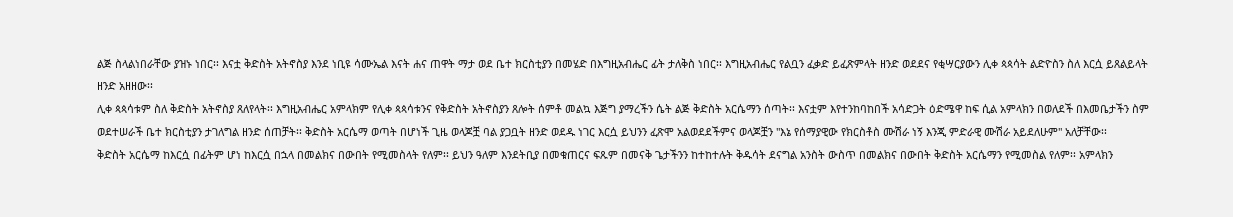ልጅ ስላልነበራቸው ያዝኑ ነበር፡፡ እናቷ ቅድስት አትኖስያ እንደ ነቢዩ ሳሙኤል እናት ሐና ጠዋት ማታ ወደ ቤተ ክርስቲያን በመሄድ በእግዚአብሔር ፊት ታለቅስ ነበር፡፡ እግዚአብሔር የልቧን ፈቃድ ይፈጽምላት ዘንድ ወደደና የቂሣርያውን ሊቀ ጳጳሳት ልድዮስን ስለ እርሷ ይጸልይላት ዘንድ አዘዘው፡፡
ሊቀ ጳጳሳቱም ስለ ቅድስት አትኖስያ ጸለየላት፡፡ እግዚአብሔር አምላክም የሊቀ ጳጳሳቱንና የቅድስት አትኖስያን ጸሎት ሰምቶ መልኳ እጅግ ያማረችን ሴት ልጅ ቅድስት አርሴማን ሰጣት፡፡ እናቷም እየተንከባከበች አሳድጋት ዕድሜዋ ከፍ ሲል አምላክን በወለደች በእመቤታችን ስም ወደተሠራች ቤተ ክርስቲያን ታገለግል ዘንድ ሰጠቻት፡፡ ቅድስት አርሴማ ወጣት በሆነች ጊዜ ወላጆቿ ባል ያጋቧት ዘንድ ወደዱ ነገር እርሷ ይህንን ፈጽሞ አልወደደችምና ወላጆቿን "እኔ የሰማያዊው የክርስቶስ ሙሽራ ነኝ እንጂ ምድራዊ ሙሽራ አይደለሁም" አለቻቸው፡፡
ቅድስት አርሴማ ከእርሷ በፊትም ሆነ ከእርሷ በኋላ በመልክና በውበት የሚመስላት የለም፡፡ ይህን ዓለም እንደትቢያ በመቁጠርና ፍጹም በመናቅ ጌታችንን ከተከተሉት ቅዱሳት ደናግል አንስት ውስጥ በመልክና በውበት ቅድስት አርሴማን የሚመስል የለም፡፡ አምላክን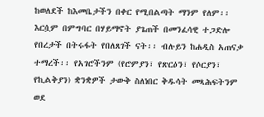ከወለደች ከእመቤታችን በቀር የሚበልጣት ማንም የለም፡፡ እርሷም በምግባር በሃይማኖት ያጌጠች በመንፈሳዊ ተጋድሎ የበረታች በትሩፋት የበለጸገች ናት፡፡ ብሉይን ከሐዲስ አጠናቃ ተማረች፡፡ የአገሮችንም (የሮምያን፣ የጽርዕን፣ የሶርያን፣ የኪልቅያን) ቋንቋዎች ታውቅ ስለነበር ቅዱሳት መጻሕፍትንም ወደ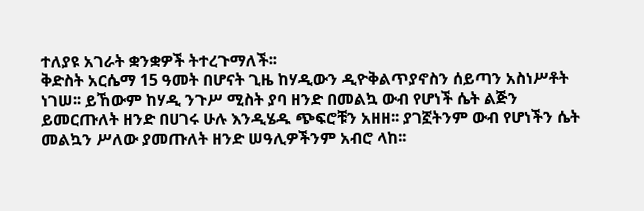ተለያዩ አገራት ቋንቋዎች ትተረጉማለች፡፡
ቅድስት አርሴማ 15 ዓመት በሆናት ጊዜ ከሃዲውን ዲዮቅልጥያኖስን ሰይጣን አስነሥቶት ነገሠ፡፡ ይኸውም ከሃዲ ንጉሥ ሚስት ያባ ዘንድ በመልኳ ውብ የሆነች ሴት ልጅን ይመርጡለት ዘንድ በሀገሩ ሁሉ እንዲሄዱ ጭፍሮቹን አዘዘ፡፡ ያገኟትንም ውብ የሆነችን ሴት መልኳን ሥለው ያመጡለት ዘንድ ሠዓሊዎችንም አብሮ ላከ፡፡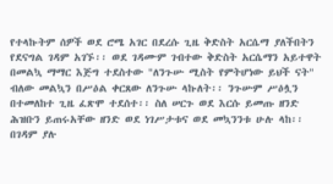የተላኩትም ሰዎች ወደ ሮሜ አገር በደረሱ ጊዜ ቅድስት አርሴማ ያለችበትን የደናግል ገዳም አገኙ፡፡ ወደ ገዳሙም ገብተው ቅድስት አርሴማን አይተዋት በመልኳ ማማር እጅግ ተደስተው "ለንጉሡ ሚስት የምትሆነው ይህች ናት" ብለው መልኳን በሥዕል ቀርጸው ለንጉሡ ላኩለት፡፡ ንጉሡም ሥዕሏን በተመለከተ ጊዜ ፈጽሞ ተደሰተ፡፡ ስለ ሠርጉ ወደ እርሱ ይመጡ ዘንድ ሕዝቡን ይጠሩአቸው ዘንድ ወደ ነገሥታቱና ወደ መኳንንቱ ሁሉ ላከ፡፡
በገዳም ያሉ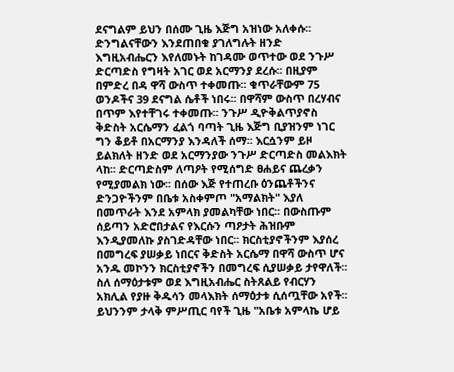ደናግልም ይህን በሰሙ ጊዜ እጅግ አዝነው አለቀሱ፡፡ ድንግልናቸውን እንደጠበቁ ያገለግሉት ዘንድ እግዚአብሔርን እየለመኑት ከገዳሙ ወጥተው ወደ ንጉሥ ድርጣድስ የግዛት አገር ወደ አርማንያ ደረሱ፡፡ በዚያም በምድረ በዳ ዋሻ ውስጥ ተቀመጡ፡፡ ቁጥራቸውም 75 ወንዶችና 39 ደናግል ሴቶች ነበሩ፡፡ በዋሻም ውስጥ በረሃብና በጥም እየተቸገሩ ተቀመጡ፡፡ ንጉሥ ዲዮቅልጥያኖስ ቅድስት አርሴማን ፈልጎ ባጣት ጊዜ እጅግ ቢያዝንም ነገር ግን ቆይቶ በአርማንያ እንዳለች ሰማ፡፡ እርሷንም ይዞ ይልክለት ዘንድ ወደ አርማንያው ንጉሥ ድርጣድስ መልእክት ላከ፡፡ ድርጣድስም ለጣዖት የሚሰግድ ፀሐይና ጨረቃን የሚያመልክ ነው፡፡ በሰው እጅ የተጠረቡ ዕንጨቶችንና ድንጋዮችንም በቤቱ አስቀምጦ "አማልክት" እያለ በመጥራት እንደ አምላክ ያመልካቸው ነበር፡፡ በውስጡም ሰይጣን አድሮበታልና የእርሱን ጣዖታት ሕዝቡም እንዲያመለኩ ያስገድዳቸው ነበር፡፡ ክርስቲያኖችንም እያሰረ በመግረፍ ያሠቃይ ነበርና ቅድስት አርሴማ በዋሻ ውስጥ ሆና አንዱ መኮንን ክርስቲያኖችን በመግረፍ ሲያሠቃይ ታየዋለች፡፡ ስለ ሰማዕታቱም ወደ እግዚአብሔር ስትጸልይ የብርሃን አክሊል የያዙ ቅዱሳን መላእክት ሰማዕታቱ ሲሰጧቸው አየች፡፡ ይህንንም ታላቅ ምሥጢር ባየች ጊዜ "አቤቱ አምላኬ ሆይ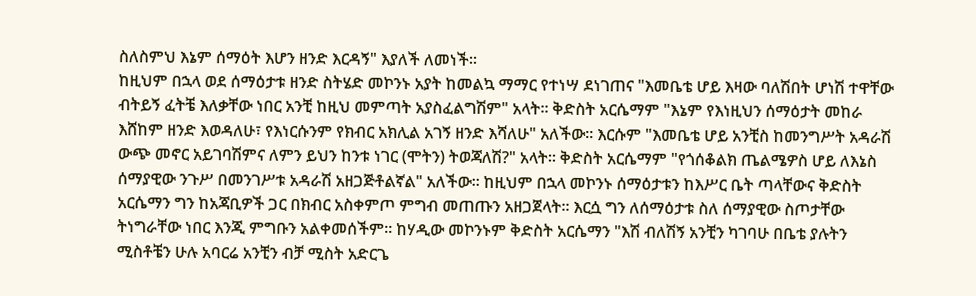ስለስምህ እኔም ሰማዕት እሆን ዘንድ እርዳኝ" እያለች ለመነች፡፡
ከዚህም በኋላ ወደ ሰማዕታቱ ዘንድ ስትሄድ መኮንኑ አያት ከመልኳ ማማር የተነሣ ደነገጠና "እመቤቴ ሆይ እዛው ባለሽበት ሆነሽ ተዋቸው ብትይኝ ፈትቼ እለቃቸው ነበር አንቺ ከዚህ መምጣት አያስፈልግሽም" አላት፡፡ ቅድስት አርሴማም "እኔም የእነዚህን ሰማዕታት መከራ እሸከም ዘንድ እወዳለሁ፣ የእነርሱንም የክብር አክሊል አገኝ ዘንድ እሻለሁ" አለችው፡፡ እርሱም "እመቤቴ ሆይ አንቺስ ከመንግሥት አዳራሽ ውጭ መኖር አይገባሽምና ለምን ይህን ከንቱ ነገር (ሞትን) ትወጃለሽ?" አላት፡፡ ቅድስት አርሴማም "የጎሰቆልክ ጤልሜዎስ ሆይ ለእኔስ ሰማያዊው ንጉሥ በመንገሥቱ አዳራሽ አዘጋጅቶልኛል" አለችው፡፡ ከዚህም በኋላ መኮንኑ ሰማዕታቱን ከእሥር ቤት ጣላቸውና ቅድስት አርሴማን ግን ከአጃቢዎች ጋር በክብር አስቀምጦ ምግብ መጠጡን አዘጋጀላት፡፡ እርሷ ግን ለሰማዕታቱ ስለ ሰማያዊው ስጦታቸው ትነግራቸው ነበር እንጂ ምግቡን አልቀመሰችም፡፡ ከሃዲው መኮንኑም ቅድስት አርሴማን "እሽ ብለሽኝ አንቺን ካገባሁ በቤቴ ያሉትን ሚስቶቼን ሁሉ አባርሬ አንቺን ብቻ ሚስት አድርጌ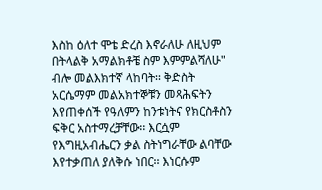እስከ ዕለተ ሞቴ ድረስ እኖራለሁ ለዚህም በትላልቅ አማልክቶቼ ስም እምምልሻለሁ" ብሎ መልእክተኛ ላከባት፡፡ ቅድስት አርሴማም መልአክተኞቹን መጻሕፍትን እየጠቀሰች የዓለምን ከንቱነትና የክርስቶስን ፍቅር አስተማረቻቸው፡፡ እርሷም የእግዚአብሔርን ቃል ስትነግራቸው ልባቸው እየተቃጠለ ያለቅሱ ነበር፡፡ እነርሱም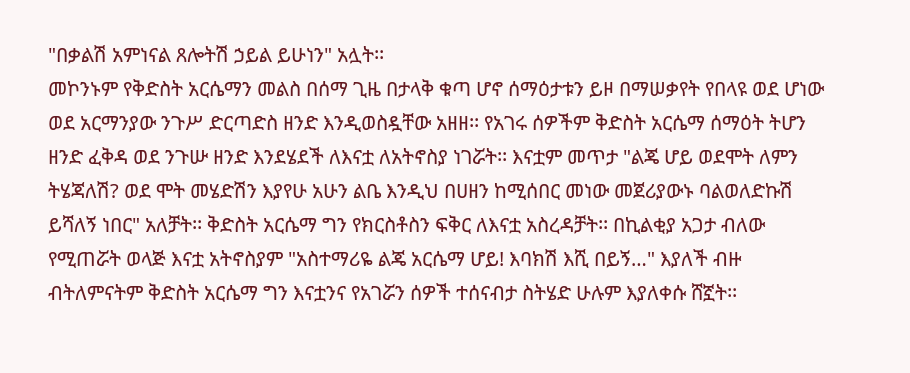"በቃልሽ አምነናል ጸሎትሽ ኃይል ይሁነን" አሏት፡፡
መኮንኑም የቅድስት አርሴማን መልስ በሰማ ጊዜ በታላቅ ቁጣ ሆኖ ሰማዕታቱን ይዞ በማሠቃየት የበላዩ ወደ ሆነው ወደ አርማንያው ንጉሥ ድርጣድስ ዘንድ እንዲወስዷቸው አዘዘ፡፡ የአገሩ ሰዎችም ቅድስት አርሴማ ሰማዕት ትሆን ዘንድ ፈቅዳ ወደ ንጉሡ ዘንድ እንደሄደች ለእናቷ ለአትኖስያ ነገሯት፡፡ እናቷም መጥታ "ልጄ ሆይ ወደሞት ለምን ትሄጃለሽ? ወደ ሞት መሄድሽን እያየሁ አሁን ልቤ እንዲህ በሀዘን ከሚሰበር መነው መጀሪያውኑ ባልወለድኩሽ ይሻለኝ ነበር" አለቻት፡፡ ቅድስት አርሴማ ግን የክርስቶስን ፍቅር ለእናቷ አስረዳቻት፡፡ በኪልቂያ አጋታ ብለው የሚጠሯት ወላጅ እናቷ አትኖስያም "አስተማሪዬ ልጄ አርሴማ ሆይ! እባክሽ እሺ በይኝ…" እያለች ብዙ ብትለምናትም ቅድስት አርሴማ ግን እናቷንና የአገሯን ሰዎች ተሰናብታ ስትሄድ ሁሉም እያለቀሱ ሸኟት፡፡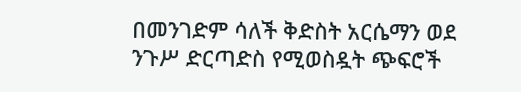በመንገድም ሳለች ቅድስት አርሴማን ወደ ንጉሥ ድርጣድስ የሚወስዷት ጭፍሮች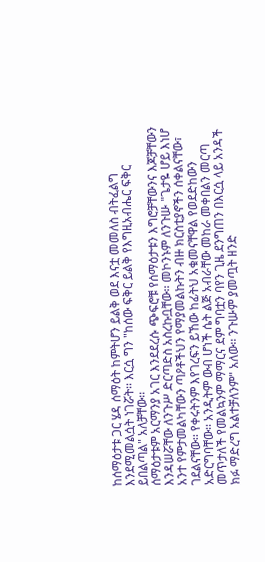ከሰማዕታቱ ጋር ሄዳ ሰማዕት ከምትሆን ይልቅ ወደ እናቷ መመለስ ብትፈልግ እንደሚመልሷት ነገሯት፡፡ እርሷ ግን "ከሰው ፍቅር ይልቅ የእግዚአብሔር ፍቅር ይበልጣል" አለቻቸው፡፡
ሰማዕታቱም አርማንያ አገር እንደደረሱ ጭፍሮቹ የሰማዕታቱን እግሮቻቸውንና እጆቻቸውን እንዳሠሯቸው ለንጉሥ ድርጣድስ አስረኩቧቸው፡፡ መኮንኑም ለንጉሡ "ጌታዬ ሆይ እነሆ አንተ የምታመልካቸውን ጣዖቶችህን የማያመልኩትን ብዙ ክርስቲያኖችን ሰቀልናቸው፣ ገደልናቸው፡፡ የቀሩትንም እየገረፍን ይኸው ከፊትህ አቁመናቸዋል የወደድከውን አድርግባቸው፡፡ አንዲትም ውብ ሆነች ሴት ልጅ አብራቸው መከራ መቀበልን መርጣ መጥታለች የመልኳንም ማማርና ደም ግባቷን ባየን ጊዜ ደንግጠን በእርሷ ላይ አንዳች ክፉ ማድረግ አልተቻለንም" አለው፡፡ ንጉሡም ያመጧት ዘንድ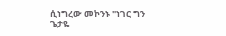ሲነግረው መኮንኑ "ነገር ግን ጌታዬ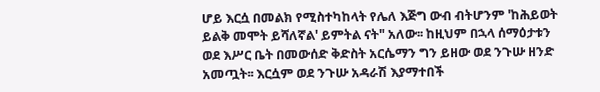ሆይ እርሷ በመልክ የሚስተካከላት የሌለ እጅግ ውብ ብትሆንም 'ከሕይወት ይልቅ መሞት ይሻለኛል' ይምትል ናት" አለው፡፡ ከዚህም በኋላ ሰማዕታቱን ወደ እሥር ቤት በመውሰድ ቅድስት አርሴማን ግን ይዘው ወደ ንጉሡ ዘንድ አመጧት፡፡ እርሷም ወደ ንጉሡ አዳራሽ እያማተበች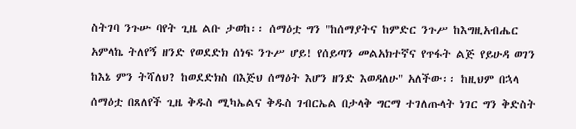ስትገባ ንጉሡ ባየት ጊዜ ልቡ ታወከ፡፡ ሰማዕቷ ግን "ከሰማያትና ከምድር ንጉሥ ከእግዚአብሔር አምላኬ ትለየኝ ዘንድ የወደድክ ሰነፍ ንጉሥ ሆይ! የሰይጣን መልአክተኛና የጥፋት ልጅ የይሁዳ ወገን ከእኔ ምን ትሻለህ? ከወደድክስ በእጅህ ሰማዕት እሆን ዘንድ እወዳለሁ" አለችው፡፡ ከዚህም በኋላ ሰማዕቷ በጸለየች ጊዜ ቅዱስ ሚካኤልና ቅዱስ ገብርኤል በታላቅ ግርማ ተገለጡላት ነገር ግን ቅድስት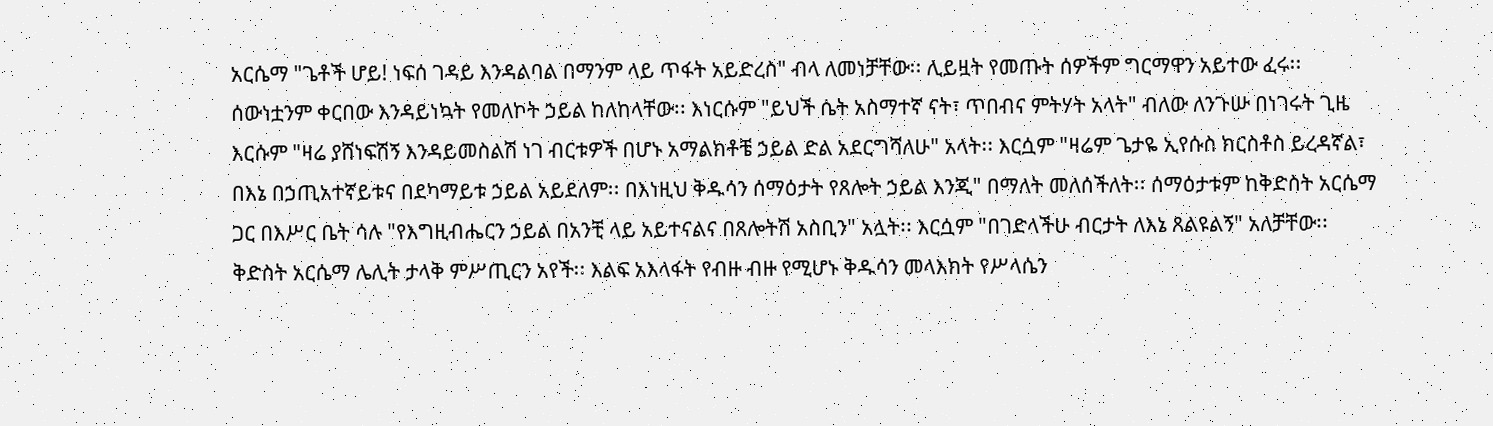አርሴማ "ጌቶች ሆይ! ነፍሰ ገዳይ እንዳልባል በማንም ላይ ጥፋት አይድረስ" ብላ ለመነቻቸው፡፡ ሊይዟት የመጡት ሰዎችም ግርማዋን አይተው ፈሩ፡፡ ሰውነቷንም ቀርበው እንዳይነኳት የመለኮት ኃይል ከለከላቸው፡፡ እነርሱም "ይህች ሴት አስማተኛ ናት፣ ጥበብና ምትሃት አላት" ብለው ለንጉሡ በነገሩት ጊዜ እርሱም "ዛሬ ያሸነፍሽኝ እንዳይመስልሽ ነገ ብርቱዎች በሆኑ አማልክቶቼ ኃይል ድል አደርግሻለሁ" አላት፡፡ እርሷም "ዛሬም ጌታዬ ኢየሱስ ክርስቶስ ይረዳኛል፣ በእኔ በኃጢአተኛይቱና በደካማይቱ ኃይል አይደለም፡፡ በእነዚህ ቅዱሳን ሰማዕታት የጸሎት ኃይል እንጂ" በማለት መለሰችለት፡፡ ሰማዕታቱም ከቅድስት አርሴማ ጋር በእሥር ቤት ሳሉ "የእግዚብሔርን ኃይል በአንቺ ላይ አይተናልና በጸሎትሽ አስቢን" አሏት፡፡ እርሷም "በገድላችሁ ብርታት ለእኔ ጸልዩልኝ" አለቻቸው፡፡ ቅድስት አርሴማ ሌሊት ታላቅ ምሥጢርን አየች፡፡ እልፍ አእላፋት የብዙ ብዙ የሚሆኑ ቅዱሳን መላእክት የሥላሴን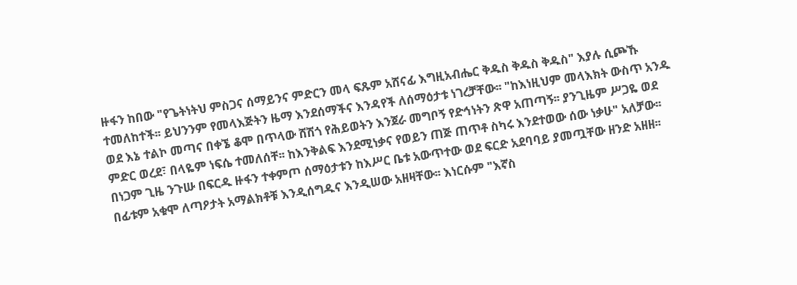ዙፋን ከበው "የጌትነትህ ምስጋና ሰማይንና ምድርን መላ ፍጹም አሸናፊ እግዚአብሔር ቅዱስ ቅዱስ ቅዱስ" እያሉ ሲጮኹ ተመለከተች፡፡ ይህንንም የመላእጅትን ዜማ እንደሰማችና እንዳየች ለሰማዕታቱ ነገረቻቸው፡፡ "ከእነዚህም መላእክት ውስጥ አንዱ ወደ እኔ ተልኮ መጣና በቀኜ ቆሞ በጥላው ሸሽጎ የሕይወትን እንጀራ መግቦኝ የድኅነትን ጽዋ አጠጣኝ፡፡ ያንጊዜም ሥጋዬ ወደ ምድር ወረደ፣ በላዬም ነፍሴ ተመለሰቸ፡፡ ከእንቅልፍ እንደሚነቃና የወይን ጠጅ ጠጥቶ ስካሩ እንደተወው ሰው ነቃሁ" አለቻው፡፡
በነጋም ጊዜ ንጉሡ በፍርዱ ዙፋን ተቀምጦ ሰማዕታቱን ከእሥር ቤቱ አውጥተው ወደ ፍርድ አደባባይ ያመጧቸው ዘንድ አዘዘ፡፡ በፊቱም አቁሞ ለጣዖታት አማልክቶቹ እንዲሰግዱና እንዲሠው አዘዛቸው፡፡ እነርሱም "እኛስ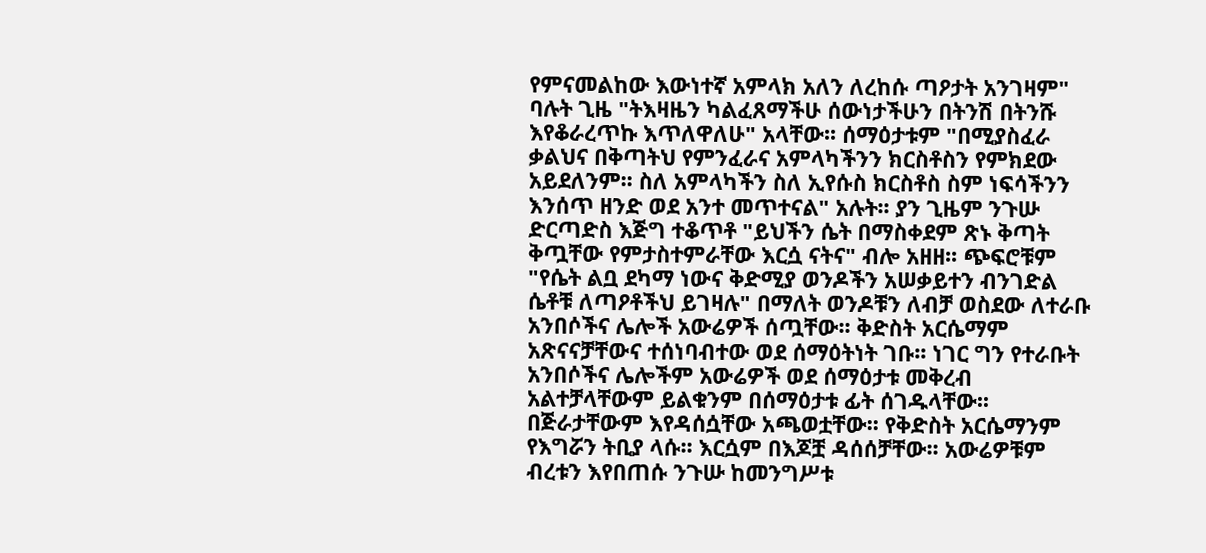የምናመልከው እውነተኛ አምላክ አለን ለረከሱ ጣዖታት አንገዛም" ባሉት ጊዜ "ትእዛዜን ካልፈጸማችሁ ሰውነታችሁን በትንሽ በትንሹ እየቆራረጥኩ እጥለዋለሁ" አላቸው፡፡ ሰማዕታቱም "በሚያስፈራ ቃልህና በቅጣትህ የምንፈራና አምላካችንን ክርስቶስን የምክደው አይደለንም፡፡ ስለ አምላካችን ስለ ኢየሱስ ክርስቶስ ስም ነፍሳችንን እንሰጥ ዘንድ ወደ አንተ መጥተናል" አሉት፡፡ ያን ጊዜም ንጉሡ ድርጣድስ እጅግ ተቆጥቶ "ይህችን ሴት በማስቀደም ጽኑ ቅጣት ቅጧቸው የምታስተምራቸው እርሷ ናትና" ብሎ አዘዘ፡፡ ጭፍሮቹም "የሴት ልቧ ደካማ ነውና ቅድሚያ ወንዶችን አሠቃይተን ብንገድል ሴቶቹ ለጣዖቶችህ ይገዛሉ" በማለት ወንዶቹን ለብቻ ወስደው ለተራቡ አንበሶችና ሌሎች አውሬዎች ሰጧቸው፡፡ ቅድስት አርሴማም አጽናናቻቸውና ተሰነባብተው ወደ ሰማዕትነት ገቡ፡፡ ነገር ግን የተራቡት አንበሶችና ሌሎችም አውሬዎች ወደ ሰማዕታቱ መቅረብ አልተቻላቸውም ይልቁንም በሰማዕታቱ ፊት ሰገዱላቸው፡፡ በጅራታቸውም እየዳሰሷቸው አጫወቷቸው፡፡ የቅድስት አርሴማንም የእግሯን ትቢያ ላሱ፡፡ እርሷም በእጆቿ ዳሰሰቻቸው፡፡ አውሬዎቹም ብረቱን እየበጠሱ ንጉሡ ከመንግሥቱ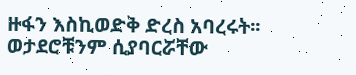ዙፋን እስኪወድቅ ድረስ አባረሩት፡፡ ወታደሮቹንም ሲያባርሯቸው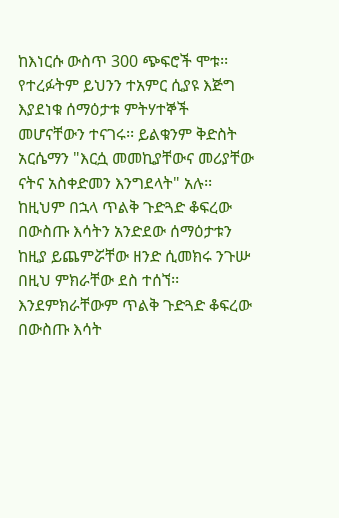ከእነርሱ ውስጥ 300 ጭፍሮች ሞቱ፡፡ የተረፉትም ይህንን ተአምር ሲያዩ እጅግ እያደነቁ ሰማዕታቱ ምትሃተኞች መሆናቸውን ተናገሩ፡፡ ይልቁንም ቅድስት አርሴማን "እርሷ መመኪያቸውና መሪያቸው ናትና አስቀድመን እንግደላት" አሉ፡፡
ከዚህም በኋላ ጥልቅ ጉድጓድ ቆፍረው በውስጡ እሳትን አንድደው ሰማዕታቱን ከዚያ ይጨምሯቸው ዘንድ ሲመክሩ ንጉሡ በዚህ ምክራቸው ደስ ተሰኘ፡፡ እንደምክራቸውም ጥልቅ ጉድጓድ ቆፍረው በውስጡ እሳት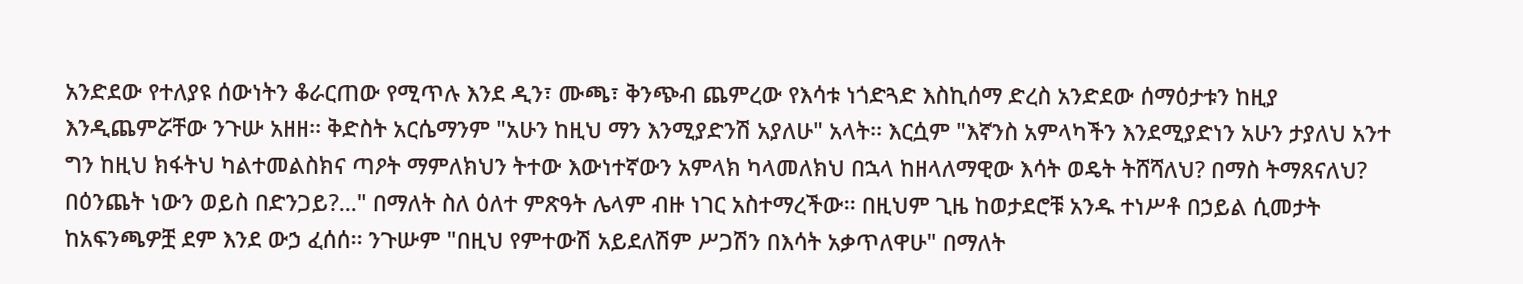አንድደው የተለያዩ ሰውነትን ቆራርጠው የሚጥሉ እንደ ዲን፣ ሙጫ፣ ቅንጭብ ጨምረው የእሳቱ ነጎድጓድ እስኪሰማ ድረስ አንድደው ሰማዕታቱን ከዚያ እንዲጨምሯቸው ንጉሡ አዘዘ፡፡ ቅድስት አርሴማንም "አሁን ከዚህ ማን እንሚያድንሽ አያለሁ" አላት፡፡ እርሷም "እኛንስ አምላካችን እንደሚያድነን አሁን ታያለህ አንተ ግን ከዚህ ክፋትህ ካልተመልስክና ጣዖት ማምለክህን ትተው እውነተኛውን አምላክ ካላመለክህ በኋላ ከዘላለማዊው እሳት ወዴት ትሸሻለህ? በማስ ትማጸናለህ? በዕንጨት ነውን ወይስ በድንጋይ?..." በማለት ስለ ዕለተ ምጽዓት ሌላም ብዙ ነገር አስተማረችው፡፡ በዚህም ጊዜ ከወታደሮቹ አንዱ ተነሥቶ በኃይል ሲመታት ከአፍንጫዎቿ ደም እንደ ውኃ ፈሰሰ፡፡ ንጉሡም "በዚህ የምተውሽ አይደለሽም ሥጋሽን በእሳት አቃጥለዋሁ" በማለት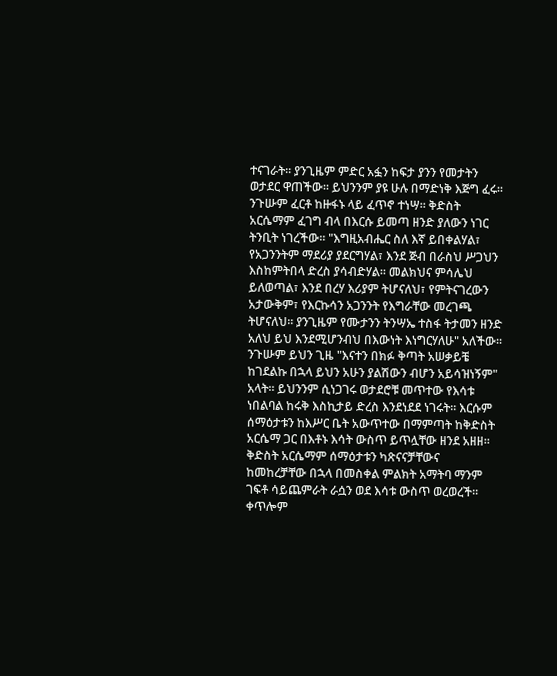ተናገራት፡፡ ያንጊዜም ምድር አፏን ከፍታ ያንን የመታትን ወታደር ዋጠችው፡፡ ይህንንም ያዩ ሁሉ በማድነቅ እጅግ ፈሩ፡፡ ንጉሡም ፈርቶ ከዙፋኑ ላይ ፈጥኖ ተነሣ፡፡ ቅድስት አርሴማም ፈገግ ብላ በእርሱ ይመጣ ዘንድ ያለውን ነገር ትንቢት ነገረችው፡፡ "እግዚአብሔር ስለ እኛ ይበቀልሃል፣ የአጋንንትም ማደሪያ ያደርግሃል፣ እንደ ጅብ በራስህ ሥጋህን እስከምትበላ ድረስ ያሳብድሃል፡፡ መልክህና ምሳሌህ ይለወጣል፣ እንደ በረሃ እሪያም ትሆናለህ፣ የምትናገረውን አታውቅም፣ የእርኩሳን አጋንንት የእግራቸው መረገጫ ትሆናለህ፡፡ ያንጊዜም የሙታንን ትንሣኤ ተስፋ ትታመን ዘንድ አለህ ይህ እንደሚሆንብህ በእውነት እነግርሃለሁ" አለችው፡፡ ንጉሡም ይህን ጊዜ "እናተን በክፉ ቅጣት አሠቃይቼ ከገደልኩ በኋላ ይህን አሁን ያልሽውን ብሆን አይሳዝነኝም" አላት፡፡ ይህንንም ሲነጋገሩ ወታደሮቹ መጥተው የእሳቱ ነበልባል ከሩቅ እስኪታይ ድረስ እንደነደደ ነገሩት፡፡ እርሱም ሰማዕታቱን ከእሥር ቤት አውጥተው በማምጣት ከቅድስት አርሴማ ጋር በእቶኑ እሳት ውስጥ ይጥሏቸው ዘንደ አዘዘ፡፡ ቅድስት አርሴማም ሰማዕታቱን ካጽናናቻቸውና ከመከረቻቸው በኋላ በመስቀል ምልክት አማትባ ማንም ገፍቶ ሳይጨምራት ራሷን ወደ እሳቱ ውስጥ ወረወረች፡፡ ቀጥሎም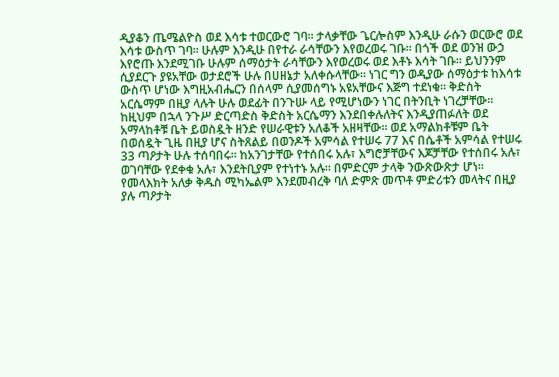ዲያቆን ጤሜልዮስ ወደ እሳቱ ተወርውሮ ገባ፡፡ ታላቃቸው ጌርሎስም እንዲሁ ራሱን ወርውሮ ወደ እሳቱ ውስጥ ገባ፡፡ ሁሉም እንዲሁ በየተራ ራሳቸውን እየወረወሩ ገቡ፡፡ በጎች ወደ ወንዝ ውኃ እየሮጡ እንደሚገቡ ሁሉም ሰማዕታት ራሳቸውን እየወረወሩ ወደ እቶኑ እሳት ገቡ፡፡ ይህንንም ሲያደርጉ ያዩአቸው ወታደሮች ሁሉ በሀዘኔታ አለቀሱላቸው፡፡ ነገር ግን ወዲያው ሰማዕታቱ ከእሳቱ ውስጥ ሆነው እግዚአብሔርን በሰላም ሲያመሰግኑ አዩአቸውና እጅግ ተደነቁ፡፡ ቅድስት አርሴማም በዚያ ላሉት ሁሉ ወደፊት በንጉሡ ላይ የሚሆነውን ነገር በትንቢት ነገረቻቸው፡፡
ከዚህም በኋላ ንጉሥ ድርጣድስ ቅድስት አርሴማን እንደበቀሉለትና እንዲያጠፉለት ወደ አማላከቶቹ ቤት ይወስዷት ዘንድ የሠራዊቱን አለቆች አዘዛቸው፡፡ ወደ አማልክቶቹም ቤት በወሰዷት ጊዜ በዚያ ሆና ስትጸልይ በወንዶች አምሳል የተሠሩ 77 እና በሴቶች አምሳል የተሠሩ 33 ጣዖታት ሁሉ ተሰባበሩ፡፡ ከአንገታቸው የተሰበሩ አሉ፣ እግሮቻቸውና እጆቻቸው የተሰበሩ አሉ፣ ወገባቸው የደቀቁ አሉ፣ እንደትቢያም የተነተኑ አሉ፡፡ በምድርም ታላቅ ንውጽውጽታ ሆነ፡፡ የመላእክት አለቃ ቅዱስ ሚካኤልም እንደመብረቅ ባለ ድምጽ መጥቶ ምድሪቱን መላትና በዚያ ያሉ ጣዖታት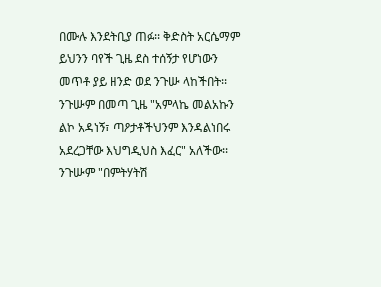በሙሉ እንደትቢያ ጠፉ፡፡ ቅድስት አርሴማም ይህንን ባየች ጊዜ ደስ ተሰኝታ የሆነውን መጥቶ ያይ ዘንድ ወደ ንጉሡ ላከችበት፡፡ ንጉሡም በመጣ ጊዜ "አምላኬ መልአኩን ልኮ አዳነኝ፣ ጣዖታቶችህንም እንዳልነበሩ አደረጋቸው እህግዲህስ እፈር" አለችው፡፡ ንጉሡም "በምትሃትሽ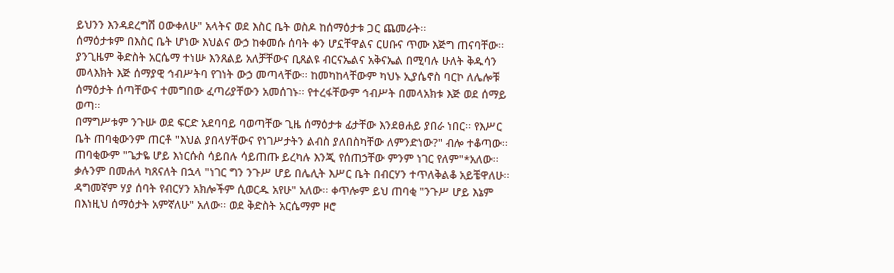ይህንን እንዳደረግሽ ዐውቀለሁ" አላትና ወደ እስር ቤት ወስዶ ከሰማዕታቱ ጋር ጨመራት፡፡
ሰማዕታቱም በእስር ቤት ሆነው እህልና ውኃ ከቀመሱ ሰባት ቀን ሆኗቸዋልና ርሀቡና ጥሙ እጅግ ጠናባቸው፡፡ ያንጊዜም ቅድስት አርሴማ ተነሡ እንጸልይ አለቻቸውና ቢጸልዩ ብርናኤልና አቅናኤል በሚባሉ ሁለት ቅዱሳን መላእክት እጅ ሰማያዊ ኅብሥትባ የገነት ውኃ መጣላቸው፡፡ ከመካከላቸውም ካህኑ ኢያሴኖስ ባርኮ ለሌሎቹ ሰማዕታት ሰጣቸውና ተመግበው ፈጣሪያቸውን አመሰገኑ፡፡ የተረፋቸውም ኅብሥት በመላአክቱ እጅ ወደ ሰማይ ወጣ፡፡
በማግሥቱም ንጉሡ ወደ ፍርድ አደባባይ ባወጣቸው ጊዜ ሰማዕታቱ ፊታቸው እንደፀሐይ ያበራ ነበር፡፡ የእሥር ቤት ጠባቂውንም ጠርቶ "እህል ያበላሃቸውና የነገሥታትን ልብስ ያለበስካቸው ለምንድነው?" ብሎ ተቆጣው፡፡ ጠባቂውም "ጌታዬ ሆይ እነርሱስ ሳይበሉ ሳይጠጡ ይረካሉ እንጂ የሰጠኃቸው ምንም ነገር የለም"*አለው፡፡ ቃሉንም በመሐላ ካጸናለት በኋላ "ነገር ግን ንጉሥ ሆይ በሌሊት እሥር ቤት በብርሃን ተጥለቅልቆ አይቼዋለሁ፡፡ ዳግመኛም ሃያ ሰባት የብርሃን አክሎችም ሲወርዱ አየሁ" አለው፡፡ ቀጥሎም ይህ ጠባቂ "ንጉሥ ሆይ እኔም በእነዚህ ሰማዕታት አምኛለሁ" አለው፡፡ ወደ ቅድስት አርሴማም ዞሮ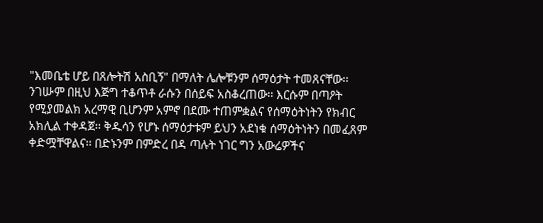"እመቤቴ ሆይ በጸሎትሽ አስቢኝ" በማለት ሌሎቹንም ሰማዕታት ተመጸናቸው፡፡ ንገሡም በዚህ እጅግ ተቆጥቶ ራሱን በሰይፍ አስቆረጠው፡፡ እርሱም በጣዖት የሚያመልክ አረማዊ ቢሆንም አምኖ በደሙ ተጠምቋልና የሰማዕትነትን የክብር አክሊል ተቀዳጀ፡፡ ቅዱሳን የሆኑ ሰማዕታቱም ይህን አደነቁ ሰማዕትነትን በመፈጸም ቀድሟቸዋልና፡፡ በድኑንም በምድረ በዳ ጣሉት ነገር ግን አውሬዎችና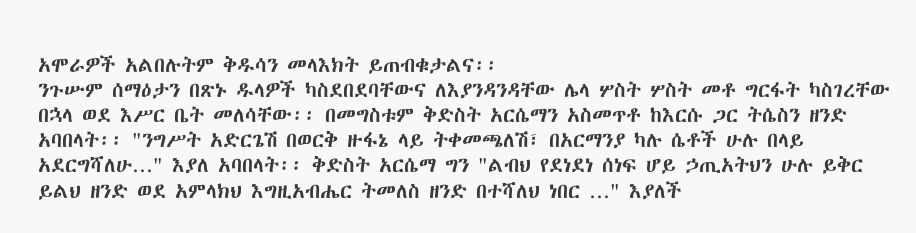አሞራዎች አልበሉትም ቅዱሳን መላእክት ይጠብቁታልና፡፡
ንጉሡም ሰማዕታን በጽኑ ዱላዎች ካስደበደባቸውና ለእያንዳንዳቸው ሌላ ሦስት ሦስት መቶ ግርፋት ካስገረቸው በኋላ ወደ እሥር ቤት መለሳቸው፡፡ በመግስቱም ቅድስት አርሴማን አስመጥቶ ከእርሱ ጋር ትሴስን ዘንድ አባበላት፡፡ "ንግሥት አድርጌሽ በወርቅ ዙፋኔ ላይ ትቀመጫለሽ፣ በአርማንያ ካሉ ሴቶች ሁሉ በላይ አደርግሻለሁ…" እያለ አባበላት፡፡ ቅድስት አርሴማ ግን "ልብህ የደነደነ ሰነፍ ሆይ ኃጢአትህን ሁሉ ይቅር ይልህ ዘንድ ወደ አምላክህ እግዚአብሔር ትመለስ ዘንድ በተሻለህ ነበር …" እያለች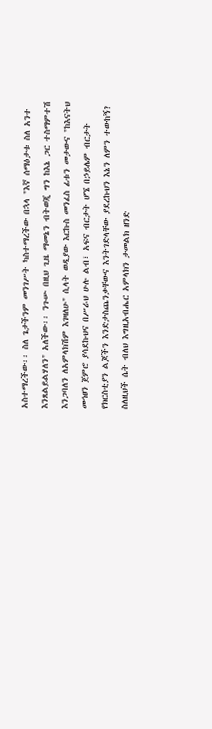አስተማረችው፡፡ ስለ ጌታችንም መንገሥት ካስተማረችው በኋላ "እኛ ሰማዕታቱ ስለ አንተ እንጸልይልሃለን" አለችው፡፡ ንጉሡ በዚህ ጊዜ ማመኔን ብትወጂ ግን ከእኔ ጋር ተስማምተሽ እንጋባለን ለአምላክሽም እገዛለሁ" ሲላት ወዲያው እርኩስ መንፈስ ፊቱን መታውና "ከእናትህ መኅፀን ጀምሮ ያሳደኩህና በሥራህ ሁሉ ልብ፣ አፍና ብርታት ሆኜ በኃይሌም ብርታት የክርስቲያን ልጆችን እንድታስጨንቃቸውና እንትገድላቸው ያደረኩህን እኔን ለምን ተውከኝ? ስለዚህች ሴት ብለህ እግዚአብሔር አምላክን ታመልክ ዘንድ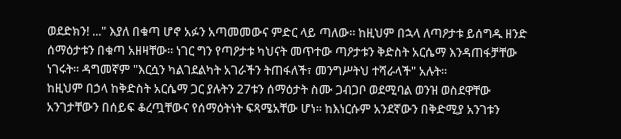ወደድክን! ..." እያለ በቁጣ ሆኖ አፉን አጣመመውና ምድር ላይ ጣለው፡፡ ከዚህም በኋላ ለጣዖታቱ ይሰግዱ ዘንድ ሰማዕታቱን በቁጣ አዘዛቸው፡፡ ነገር ግን የጣዖታቱ ካህናት መጥተው ጣዖታቱን ቅድስት አርሴማ እንዳጠፋቻቸው ነገሩት፡፡ ዳግመኛም "እርሷን ካልገደልካት አገራችን ትጠፋለች፣ መንግሥትህ ተሻራላች" አሉት፡፡
ከዚህም በኃላ ከቅድስት አርሴማ ጋር ያሉትን 27ቱን ሰማዕታት ስሙ ጋብጋቦ ወደሚባል ወንዝ ወስደዋቸው አንገታቸውን በሰይፍ ቆረጧቸውና የሰማዕትነት ፍጻሜአቸው ሆነ፡፡ ከእነርሱም አንደኛውን በቅድሚያ አንገቱን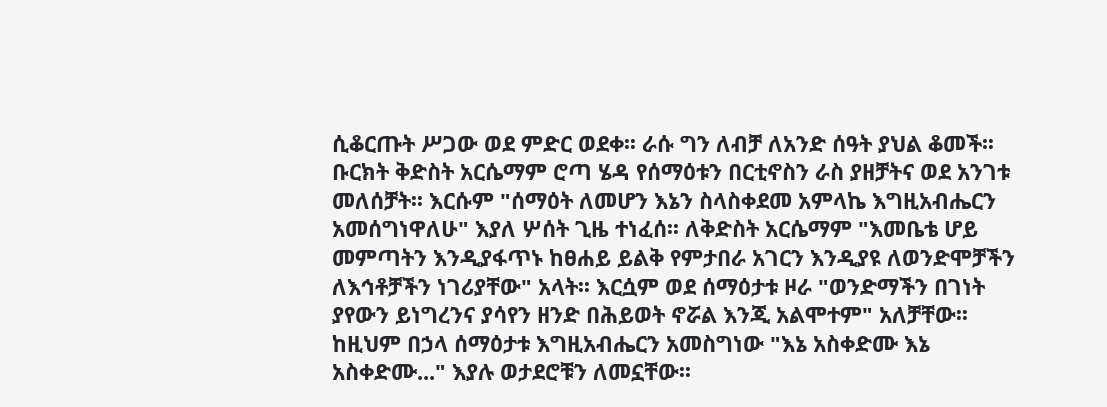ሲቆርጡት ሥጋው ወደ ምድር ወደቀ፡፡ ራሱ ግን ለብቻ ለአንድ ሰዓት ያህል ቆመች፡፡ ቡርክት ቅድስት አርሴማም ሮጣ ሄዳ የሰማዕቱን በርቲኖስን ራስ ያዘቻትና ወደ አንገቱ መለሰቻት፡፡ እርሱም "ሰማዕት ለመሆን እኔን ስላስቀደመ አምላኬ እግዚአብሔርን አመሰግነዋለሁ" እያለ ሦሰት ጊዜ ተነፈሰ፡፡ ለቅድስት አርሴማም "እመቤቴ ሆይ መምጣትን እንዲያፋጥኑ ከፀሐይ ይልቅ የምታበራ አገርን እንዲያዩ ለወንድሞቻችን ለእኅቶቻችን ነገሪያቸው" አላት፡፡ እርሷም ወደ ሰማዕታቱ ዞራ "ወንድማችን በገነት ያየውን ይነግረንና ያሳየን ዘንድ በሕይወት ኖሯል እንጂ አልሞተም" አለቻቸው፡፡
ከዚህም በኃላ ሰማዕታቱ እግዚአብሔርን አመስግነው "እኔ አስቀድሙ እኔ አስቀድሙ..." እያሉ ወታደሮቹን ለመኗቸው፡፡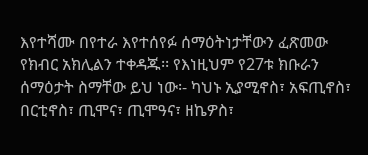እየተሻሙ በየተራ እየተሰየፉ ሰማዕትነታቸውን ፈጽመው የክብር አክሊልን ተቀዳጁ፡፡ የእነዚህም የ27ቱ ክቡራን ሰማዕታት ስማቸው ይህ ነው፡- ካህኑ ኢያሚኖስ፣ አፍጢኖስ፣ በርቲኖስ፣ ጢሞና፣ ጢሞዓና፣ ዘኬዎስ፣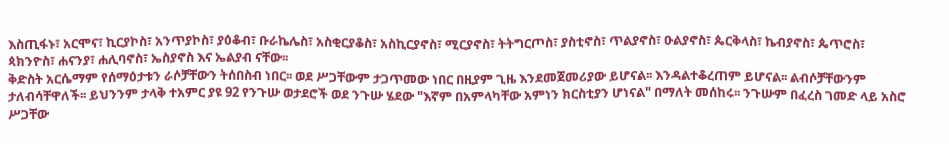እስጢፋኑ፣ አርሞና፣ ኪርያኮስ፣ አንጥያኮስ፣ ያዕቆብ፣ ቡራኬሌስ፣ አስቂርያቆስ፣ አስኪርያኖስ፣ ሚርያኖስ፣ ትትግርጦስ፣ ያስቲኖስ፣ ጥልያኖስ፣ ዑልያኖስ፣ ጴርቅላስ፣ ኬብያኖስ፣ ጴጥሮስ፣ ጳክንዮስ፣ ሐናንያ፣ ሐሊባኖስ፣ ኤስያኖስ እና ኤልያብ ናቸው፡፡
ቅድስት አርሴማም የሰማዕታቱን ራሶቻቸውን ትሰበስብ ነበር፡፡ ወደ ሥጋቸውም ታጋጥመው ነበር በዚያም ጊዜ እንደመጀመሪያው ይሆናል፡፡ እንዳልተቆረጠም ይሆናል፡፡ ልብሶቻቸውንም ታለብሳቸዋለች፡፡ ይህንንም ታላቅ ተአምር ያዩ 92 የንጉሡ ወታደሮች ወደ ንጉሡ ሄደው "እኛም በአምላካቸው አምነን ክርስቲያን ሆነናል" በማለት መሰከሩ፡፡ ንጉሡም በፈረስ ገመድ ላይ አስሮ ሥጋቸው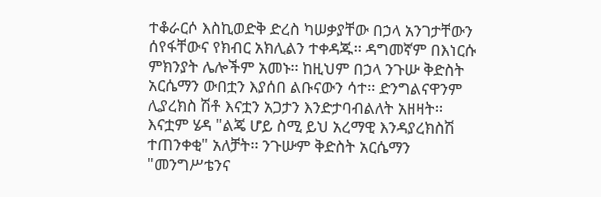ተቆራርሶ እስኪወድቅ ድረስ ካሠቃያቸው በኃላ አንገታቸውን ሰየፋቸውና የክብር አክሊልን ተቀዳጁ፡፡ ዳግመኛም በእነርሱ ምክንያት ሌሎችም አመኑ፡፡ ከዚህም በኃላ ንጉሡ ቅድስት አርሴማን ውበቷን እያሰበ ልቡናውን ሳተ፡፡ ድንግልናዋንም ሊያረክስ ሽቶ እናቷን አጋታን እንድታባብልለት አዘዛት፡፡ እናቷም ሄዳ "ልጄ ሆይ ስሚ ይህ አረማዊ እንዳያረክስሽ ተጠንቀቂ" አለቻት፡፡ ንጉሡም ቅድስት አርሴማን "መንግሥቴንና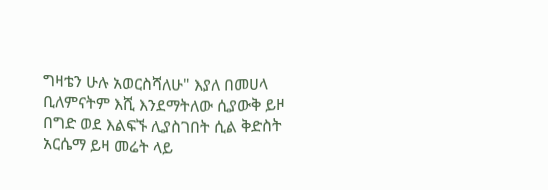ግዛቴን ሁሉ አወርስሻለሁ" እያለ በመሀላ ቢለምናትም እሺ እንደማትለው ሲያውቅ ይዞ በግድ ወደ እልፍኙ ሊያስገበት ሲል ቅድስት አርሴማ ይዛ መሬት ላይ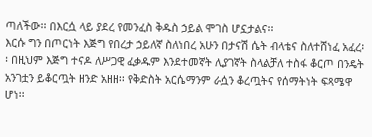ጣለችው፡፡ በእርሷ ላይ ያደረ የመንፈስ ቅዱስ ኃይል ሞገስ ሆኗታልና፡፡
እርሱ ግን በጦርነት እጅግ የበረታ ኃይለኛ ስለነበረ አሁን በታናሽ ሴት ብላቴና ስለተሸነፈ አፈረ፡፡ በዚህም እጅግ ተናዶ ለሥጋዊ ፈቃዱም እንደተመኛት ሊያገኛት ስላልቻለ ተስፋ ቆርጦ በንዴት አንገቷን ይቆርጧት ዘንድ አዘዘ፡፡ የቅድስት አርሴማንም ራሷን ቆረጧትና የሰማትነት ፍጻሜዋ ሆነ፡፡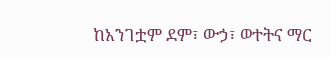ከአንገቷም ደም፣ ውኃ፣ ወተትና ማር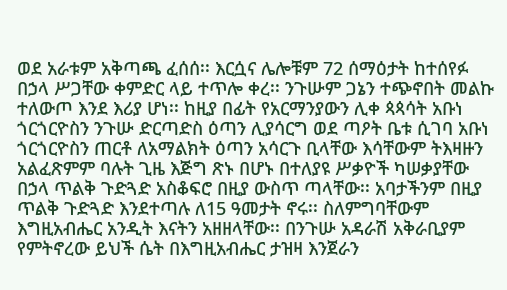ወደ አራቱም አቅጣጫ ፈሰሰ፡፡ እርሷና ሌሎቹም 72 ሰማዕታት ከተሰየፉ በኃላ ሥጋቸው ቀምድር ላይ ተጥሎ ቀረ፡፡ ንጉሡም ጋኔን ተጭኖበት መልኩ ተለውጦ እንደ እሪያ ሆነ፡፡ ከዚያ በፊት የአርማንያውን ሊቀ ጳጳሳት አቡነ ጎርጎርዮስን ንጉሡ ድርጣድስ ዕጣን ሊያሳርግ ወደ ጣዖት ቤቱ ሲገባ አቡነ ጎርጎርዮስን ጠርቶ ለአማልክት ዕጣን አሳርጉ ቢላቸው እሳቸውም ትእዛዙን አልፈጽምም ባሉት ጊዜ እጅግ ጽኑ በሆኑ በተለያዩ ሥቃዮች ካሠቃያቸው በኃላ ጥልቅ ጉድጓድ አስቆፍሮ በዚያ ውስጥ ጣላቸው፡፡ አባታችንም በዚያ ጥልቅ ጉድጓድ እንደተጣሉ ለ15 ዓመታት ኖሩ፡፡ ስለምግባቸውም እግዚአብሔር አንዲት እናትን አዘዘላቸው፡፡ በንጉሡ አዳራሽ አቅራቢያም የምትኖረው ይህች ሴት በእግዚአብሔር ታዝዛ እንጀራን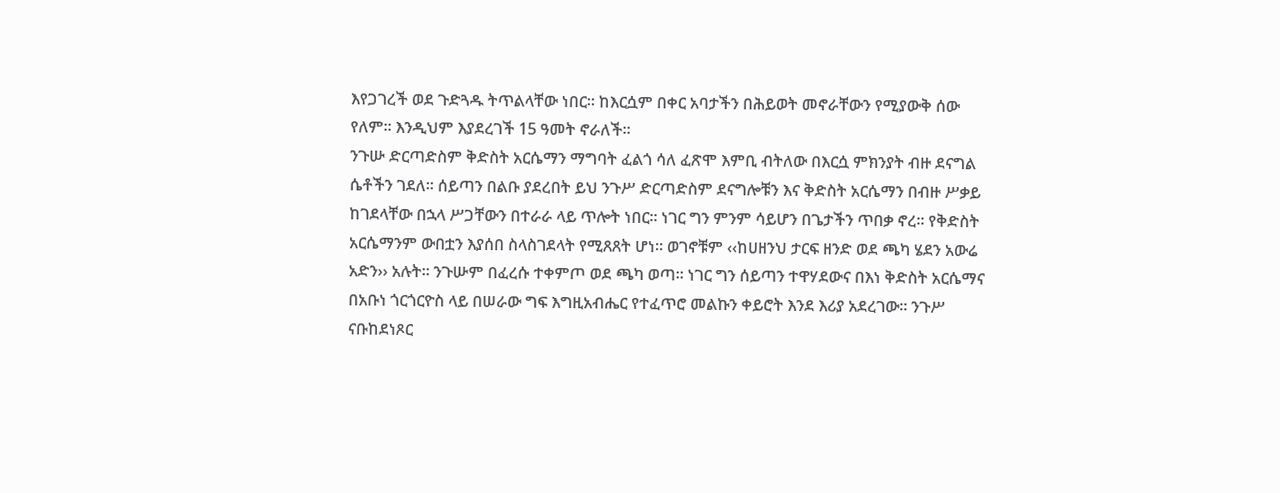እየጋገረች ወደ ጉድጓዱ ትጥልላቸው ነበር፡፡ ከእርሷም በቀር አባታችን በሕይወት መኖራቸውን የሚያውቅ ሰው የለም፡፡ እንዲህም እያደረገች 15 ዓመት ኖራለች፡፡
ንጉሡ ድርጣድስም ቅድስት አርሴማን ማግባት ፈልጎ ሳለ ፈጽሞ እምቢ ብትለው በእርሷ ምክንያት ብዙ ደናግል ሴቶችን ገደለ፡፡ ሰይጣን በልቡ ያደረበት ይህ ንጉሥ ድርጣድስም ደናግሎቹን እና ቅድስት አርሴማን በብዙ ሥቃይ ከገደላቸው በኋላ ሥጋቸውን በተራራ ላይ ጥሎት ነበር፡፡ ነገር ግን ምንም ሳይሆን በጌታችን ጥበቃ ኖረ፡፡ የቅድስት አርሴማንም ውበቷን እያሰበ ስላስገደላት የሚጸጸት ሆነ፡፡ ወገኖቹም ‹‹ከሀዘንህ ታርፍ ዘንድ ወደ ጫካ ሄደን አውሬ አድን›› አሉት፡፡ ንጉሡም በፈረሱ ተቀምጦ ወደ ጫካ ወጣ፡፡ ነገር ግን ሰይጣን ተዋሃደውና በእነ ቅድስት አርሴማና በአቡነ ጎርጎርዮስ ላይ በሠራው ግፍ እግዚአብሔር የተፈጥሮ መልኩን ቀይሮት እንደ እሪያ አደረገው፡፡ ንጉሥ ናቡከደነጾር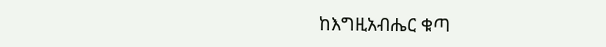ከእግዚአብሔር ቁጣ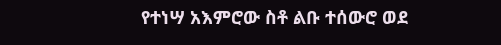የተነሣ አእምሮው ስቶ ልቡ ተሰውሮ ወደ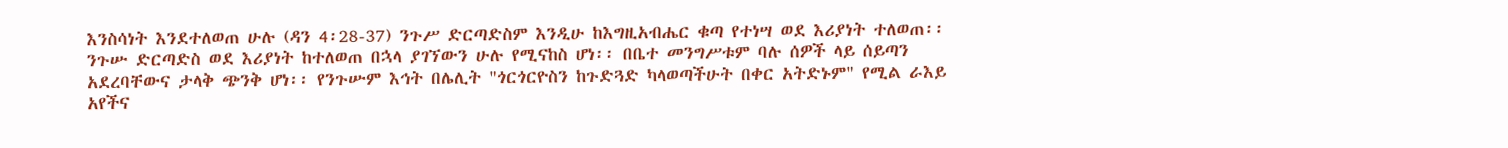እንስሳነት እንደተለወጠ ሁሉ (ዳን 4፡28-37) ንጉሥ ድርጣድስም እንዲሁ ከእግዚአብሔር ቁጣ የተነሣ ወደ እሪያነት ተለወጠ፡፡
ንጉሡ ድርጣድስ ወደ እሪያነት ከተለወጠ በኋላ ያገኘውን ሁሉ የሚናከስ ሆነ፡፡ በቤተ መንግሥቱም ባሉ ሰዎች ላይ ሰይጣን አደረባቸውና ታላቅ ጭንቅ ሆነ፡፡ የንጉሡም እኅት በሌሊት "ጎርጎርዮስን ከጉድጓድ ካላወጣችሁት በቀር አትድኑም" የሚል ራእይ አየችና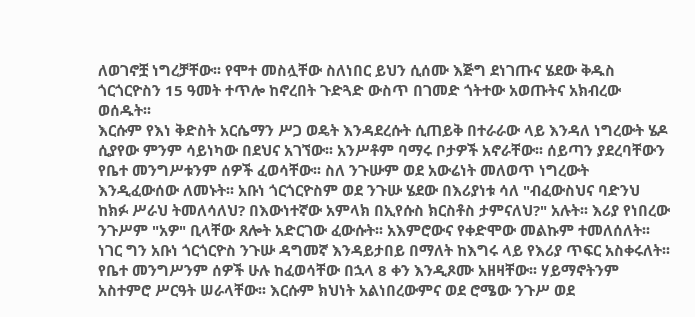ለወገኖቿ ነግረቻቸው፡፡ የሞተ መስሏቸው ስለነበር ይህን ሲሰሙ እጅግ ደነገጡና ሄደው ቅዱስ ጎርጎርዮስን 15 ዓመት ተጥሎ ከኖረበት ጉድጓድ ውስጥ በገመድ ጎትተው አወጡትና አክብረው ወሰዱት፡፡
እርሱም የእነ ቅድስት አርሴማን ሥጋ ወዴት እንዳደረሱት ሲጠይቅ በተራራው ላይ እንዳለ ነግረውት ሄዶ ሲያየው ምንም ሳይነካው በደህና አገኘው፡፡ አንሥቶም ባማሩ ቦታዎች አኖራቸው፡፡ ሰይጣን ያደረባቸውን የቤተ መንግሥቱንም ሰዎች ፈወሳቸው፡፡ ስለ ንጉሡም ወደ አውሬነት መለወጥ ነግረውት እንዲፈውሰው ለመኑት፡፡ አቡነ ጎርጎርዮስም ወደ ንጉሡ ሄደው በእሪያነቱ ሳለ "ብፈውስህና ባድንህ ከክፉ ሥራህ ትመለሳለህ? በእውነተኛው አምላክ በኢየሱስ ክርስቶስ ታምናለህ?" አሉት፡፡ እሪያ የነበረው ንጉሥም "አዎ" ቢላቸው ጸሎት አድርገው ፈውሱት፡፡ አእምሮውና የቀድሞው መልኩም ተመለሰለት፡፡ ነገር ግን አቡነ ጎርጎርዮስ ንጉሡ ዳግመኛ እንዳይታበይ በማለት ከእግሩ ላይ የእሪያ ጥፍር አስቀሩለት፡፡
የቤተ መንግሥንም ሰዎች ሁሉ ከፈወሳቸው በኋላ 8 ቀን እንዲጾሙ አዘዛቸው፡፡ ሃይማኖትንም አስተምሮ ሥርዓት ሠራላቸው፡፡ እርሱም ክህነት አልነበረውምና ወደ ሮሜው ንጉሥ ወደ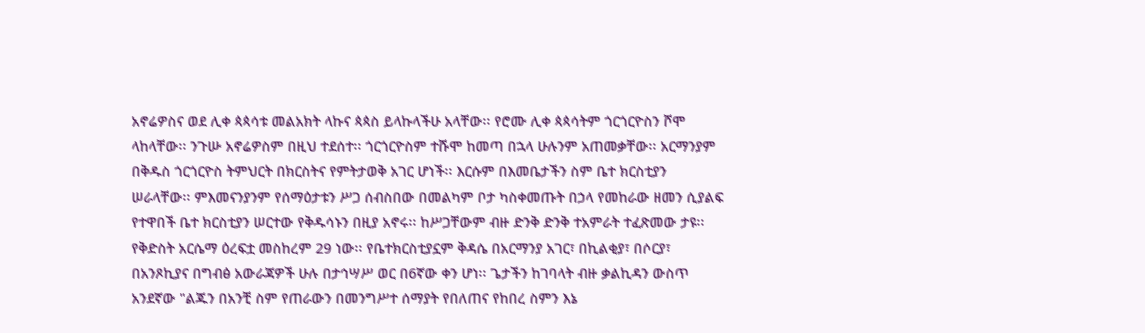አኖሬዎስና ወደ ሊቀ ጳጳሳቱ መልአክት ላኩና ጳጳስ ይላኩላችሁ አላቸው፡፡ የሮሙ ሊቀ ጳጳሳትም ጎርጎርዮስን ሾሞ ላከላቸው፡፡ ንጉሡ አኖሬዎስም በዚህ ተደሰተ፡፡ ጎርጎርዮስም ተሹሞ ከመጣ በኋላ ሁሉንም አጠመቃቸው፡፡ አርማንያም በቅዱስ ጎርጎርዮስ ትምህርት በክርስትና የምትታወቅ አገር ሆነች፡፡ እርሱም በእመቤታችን ስም ቤተ ክርስቲያን ሠራላቸው፡፡ ምእመናንያንም የሰማዕታቱን ሥጋ ሰብስበው በመልካም ቦታ ካስቀመጡት በኃላ የመከራው ዘመን ሲያልፍ የተዋበች ቤተ ክርስቲያን ሠርተው የቅዱሳኑን በዚያ አኖሩ፡፡ ከሥጋቸውም ብዙ ድንቅ ድንቅ ተአምራት ተፈጽመው ታዩ፡፡
የቅድስት አርሴማ ዕረፍቷ መስከረም 29 ነው፡፡ የቤተክርስቲያኗም ቅዳሴ በአርማንያ አገር፣ በኪልቂያ፣ በሶርያ፣ በአንጾኪያና በግብፅ አውራጃዎች ሁሉ በታኅሣሥ ወር በ6ኛው ቀን ሆነ፡፡ ጌታችን ከገባላት ብዙ ቃልኪዳን ውስጥ አንደኛው "ልጁን በአንቺ ስም የጠራውን በመንግሥተ ሰማያት የበለጠና የከበረ ስምን እኔ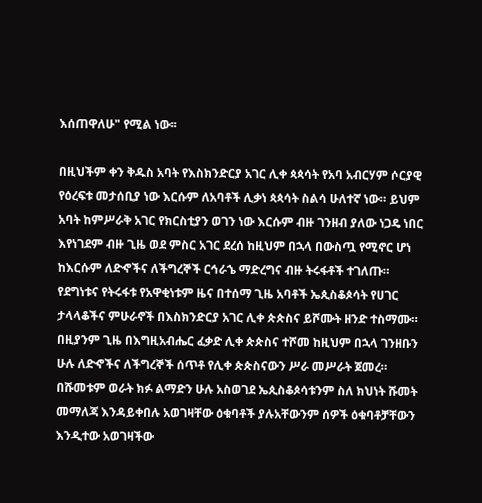እሰጠዋለሁ" የሚል ነው፡፡

በዚህችም ቀን ቅዱስ አባት የእስክንድርያ አገር ሊቀ ጳጳሳት የአባ አብርሃም ሶርያዊ የዕረፍቱ መታሰቢያ ነው እርሱም ለአባቶች ሊቃነ ጳጳሳት ስልሳ ሁለተኛ ነው። ይህም አባት ከምሥራቅ አገር የክርስቲያን ወገን ነው እርሱም ብዙ ገንዘብ ያለው ነጋዴ ነበር እየነገደም ብዙ ጊዜ ወደ ምስር አገር ደረሰ ከዚህም በኋላ በውስጧ የሚኖር ሆነ ከእርሱም ለድኆችና ለችግረኞች ርኅራኄ ማድረግና ብዙ ትሩፋቶች ተገለጡ።
የደግነቱና የትሩፋቱ የአዋቂነቱም ዜና በተሰማ ጊዜ አባቶች ኤጲስቆጶሳት የሀገር ታላላቆችና ምሁራኖች በእስክንድርያ አገር ሊቀ ጵጵስና ይሾሙት ዘንድ ተስማሙ።
በዚያንም ጊዜ በእግዚአብሔር ፈቃድ ሊቀ ጵጵስና ተሾመ ከዚህም በኋላ ገንዘቡን ሁሉ ለድኆችና ለችግረኞች ሰጥቶ የሊቀ ጵጵስናውን ሥራ መሥራት ጀመረ። በሹመቱም ወራት ክፉ ልማድን ሁሉ አስወገደ ኤጲስቆጶሳቱንም ስለ ክህነት ሹመት መማለጃ እንዳይቀበሉ አወገዛቸው ዕቁባቶች ያሉአቸውንም ሰዎች ዕቁባቶቻቸውን እንዲተው አወገዛችው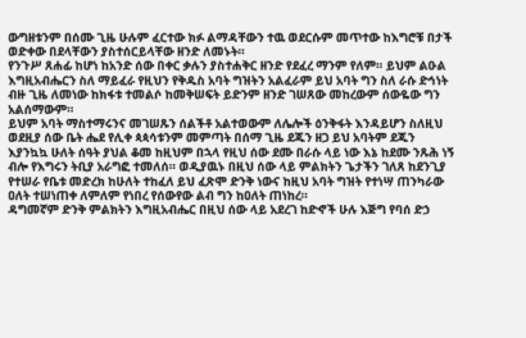ውግዘቱንም በሰሙ ጊዜ ሁሉም ፈርተው ክፉ ልማዳቸውን ተዉ ወደርሱም መጥተው ከእግሮቹ በታች ወድቀው በደላቸውን ያስተሰርይላቸው ዘንድ ለመኑት።
የንጉሥ ጸሐፊ ከሆነ ከአንድ ሰው በቀር ቃሉን ያስተሐቅር ዘንድ የደፈረ ማንም የለም። ይህም ልዑል እግዚአብሔርን ስለ ማይፈራ የዚህን የቅዱስ አባት ግዝትን አልፈራም ይህ አባት ግን ስለ ራሱ ድኅነት ብዙ ጊዜ ለመነው ከክፋቱ ተመልሶ ከመቅሠፍት ይድንም ዘንድ ገሠጸው መከረውም ሰውዬው ግን አልሰማውም።
ይህም አባት ማስተማሩንና መገሠጹን ሰልችቶ አልተወውም ለሌሎች ዕንቅፋት እንዳይሆን ስለዚህ ወደዚያ ሰው ቤት ሔደ የሊቀ ጳጳሳቱንም መምጣት በሰማ ጊዜ ደጁን ዘጋ ይህ አባትም ደጁን እያንኳኳ ሁለት ሰዓት ያህል ቆመ ከዚህም በኋላ የዚህ ሰው ደሙ በራሱ ላይ ነው እኔ ከደሙ ንጹሕ ነኝ ብሎ የእግሩን ትቢያ አራግፎ ተመለሰ። ወዲያዉኑ በዚህ ሰው ላይ ምልክትን ጌታችን ገለጸ ከደንጊያ የተሠራ የቤቱ መድረክ ከሁለት ተከፈለ ይህ ፈጽሞ ድንቅ ነውና ከዚህ አባት ግዝት የተነሣ ጠንካራው ዐለት ተሠነጠቀ ለምለም የነበረ የሰውየው ልብ ግን ከዐለት ጠነከረ።
ዳግመኛም ድንቅ ምልክትን እግዚአብሔር በዚህ ሰው ላይ አደረገ ከድኆች ሁሉ እጅግ የባሰ ድኃ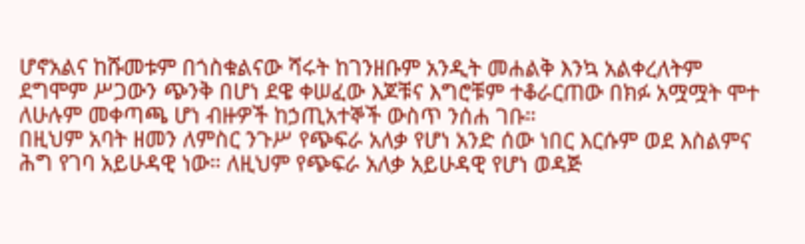ሆኖአልና ከሹመቱም በጎስቁልናው ሻሩት ከገንዘቡም አንዲት መሐልቅ እንኳ አልቀረለትም ደግሞም ሥጋውን ጭንቅ በሆነ ደዌ ቀሠፈው እጆቹና እግሮቹም ተቆራርጠው በክፉ አሟሟት ሞተ ለሁሉም መቀጣጫ ሆነ ብዙዎች ከኃጢአተኞች ውስጥ ንሰሐ ገቡ።
በዚህም አባት ዘመን ለምስር ንጉሥ የጭፍራ አለቃ የሆነ አንድ ሰው ነበር እርሱም ወደ እስልምና ሕግ የገባ አይሁዳዊ ነው። ለዚህም የጭፍራ አለቃ አይሁዳዊ የሆነ ወዳጅ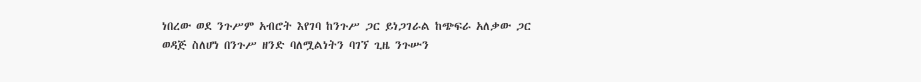ነበረው ወደ ንጉሥም አብሮት እየገባ ከንጉሥ ጋር ይነጋገራል ከጭፍራ አለቃው ጋር ወዳጅ ስለሆነ በንጉሥ ዘንድ ባለሟልነትን ባገኘ ጊዜ ንጉሡን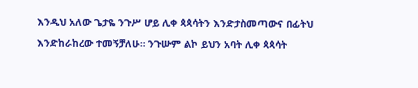እንዲህ አለው ጌታዬ ንጉሥ ሆይ ሊቀ ጳጳሳትን እንድታስመጣውና በፊትህ እንድከራከረው ተመኝቻለሁ። ንጉሡም ልኮ ይህን አባት ሊቀ ጳጳሳት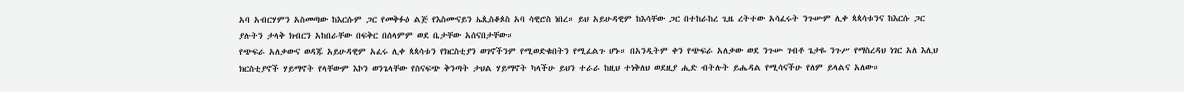አባ አብርሃምን አስመጣው ከእርሱም ጋር የመቅፉዕ ልጅ የእስሙናይን ኤጲስቆጶስ አባ ሳዊሮስ ነበረ። ይህ አይሁዳዊም ከእሳቸው ጋር በተከራከረ ጊዜ ረትተው አሳፈሩት ንጉሡም ሊቀ ጳጳሳቱንና ከእርሱ ጋር ያሉትን ታላቅ ክብርን አከበራቸው በፍቅር በሰላምም ወደ ቤታቸው አሰናበታቸው።
የጭፍራ አለቃውና ወዳጁ አይሁዳዊም አፈሩ ሊቀ ጳጳሳቱን የክርስቲያን ወገኖችንም የሚወድቁበትን የሚፈልጉ ሆኑ። በአንዲትም ቀን የጭፍራ አለቃው ወደ ንጉሡ ገብቶ ጌታዬ ንጉሥ የማስረዳህ ነገር አለ እሊህ ክርስቲያኖች ሃይማኖት የላቸውም እኮን ወንጌላቸው የስናፍጭ ቅንጣት ታህል ሃይማኖት ካላችሁ ይህን ተራራ ከዚህ ተነቅለህ ወደዚያ ሒድ ብትሉት ይሔዳል የሚሳናችሁ የለም ይላልና አለው።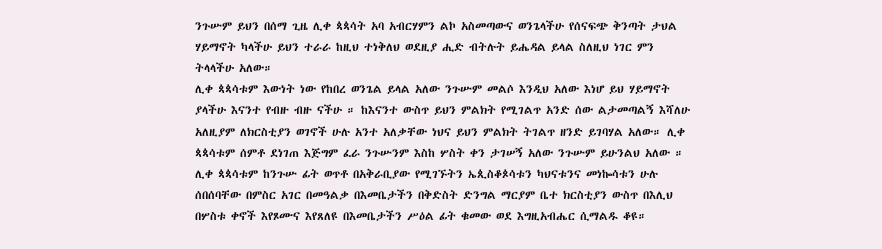ንጉሡም ይህን በሰማ ጊዜ ሊቀ ጳጳሳት አባ አብርሃምን ልኮ አስመጣውና ወንጌላችሁ የሰናፍጭ ቅንጣት ታህል ሃይማኖት ካላችሁ ይህን ተራራ ከዚህ ተነቅለህ ወደዚያ ሒድ ብትሉት ይሔዳል ይላል ስለዚህ ነገር ምን ትላላችሁ አለው።
ሊቀ ጳጳሳቱም እውነት ነው የከበረ ወንጌል ይላል አለው ንጉሡም መልሶ እንዲህ አለው እነሆ ይህ ሃይማኖት ያላችሁ እናንተ የብዙ ብዙ ናችሁ ። ከእናንተ ውስጥ ይህን ምልክት የሚገልጥ አንድ ሰው ልታመጣልኝ እሻለሁ አለዚያም ለክርስቲያን ወገኖች ሁሉ አንተ አለቃቸው ነህና ይህን ምልክት ትገልጥ ዘንድ ይገባሃል አለው። ሊቀ ጳጳሳቱም ሰምቶ ደነገጠ እጅግም ፈራ ንጉሡንም እስከ ሦስት ቀን ታገሠኝ አለው ንጉሡም ይሁንልህ አለው ።
ሊቀ ጳጳሳቱም ከንጉሡ ፊት ወጥቶ በአቅራቢያው የሚገኙትን ኤጲስቆጶሳቱን ካህናቱንና መነኰሳቱን ሁሉ ሰበሰባቸው በምስር አገር በመዓልቃ በእመቤታችን በቅድስት ድንግል ማርያም ቤተ ክርስቲያን ውስጥ በእሊህ በሦስቱ ቀኖች እየጾሙና እየጸለዩ በእመቤታችን ሥዕል ፊት ቁመው ወደ እግዚአብሔር ሲማልዱ ቆዩ።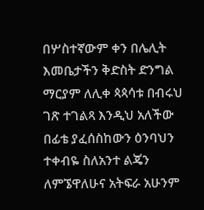በሦስተኛውም ቀን በሌሊት እመቤታችን ቅድስት ድንግል ማርያም ለሊቀ ጳጳሳቱ በብሩህ ገጽ ተገልጻ እንዲህ አለችው በፊቴ ያፈሰስከውን ዕንባህን ተቀብዬ ስለአንተ ልጄን ለምኜዋለሁና አትፍራ አሁንም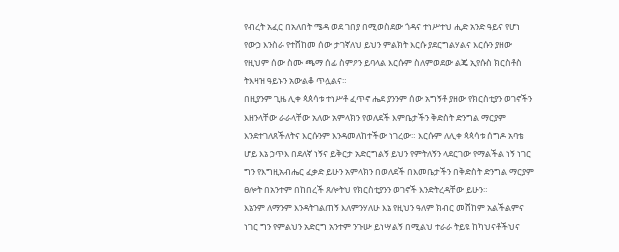የብረት አፈር በአለበት ሜዳ ወደ ገበያ በሚወስደው ጎዳና ተነሥተህ ሒድ አንድ ዓይና የሆነ የውኃ እንስራ የተሸከመ ሰው ታገኛለህ ይህን ምልክት እርሱ ያደርግልሃልና እርሱን ያዘው የዚህም ሰው ስሙ ጫማ ሰፊ ስምዖን ይባላል እርሱም ስለምወደው ልጄ ኢየሱስ ክርስቶስ ትእዛዝ ዓይኑን አውልቆ ጥሏልና።
በዚያንም ጊዜ ሊቀ ጳጰሳቱ ተነሥቶ ፈጥኖ ሔደ ያንንም ሰው አግኝቶ ያዘው የክርስቲያን ወገኖችን እዘንላቸው ራራላቸው አለው አምላክን የወለደች እምቤታችን ቅድስት ድንግል ማርያም እንደተገለጸችለትና እርሱንም እንዳመለከተችው ነገረው። እርሱም ለሊቀ ጳጳሳቱ ሰግዶ አባቴ ሆይ እኔ ኃጥእ በደለኛ ነኝና ይቅርታ አድርግልኝ ይህን የምትለኝን ላደርገው የማልችል ነኝ ነገር ግን የእግዚአብሔር ፈቃድ ይሁን አምላክን በወለደች በእመቤታችን በቅድስት ድንግል ማርያም ፀሎት በአንተም በከበረች ጸሎትህ የክርስቲያንን ወገኖች እንድትረዳቸው ይሁን።
እኔንም ለማንም እንዳትገልጠኝ እለምንሃለሁ እኔ የዚህን ዓለም ክብር መሸከም አልችልምና ነገር ግን የምልህን አድርግ አንተም ንጉሡ ይነሣልኝ በሚልህ ተራራ ትይዩ ከካህናቶችህና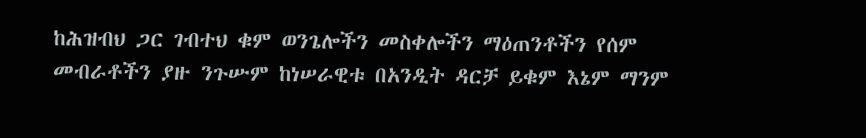ከሕዝብህ ጋር ገብተህ ቁም ወንጌሎችን መስቀሎችን ማዕጠንቶችን የሰም መብራቶችን ያዙ ንጉሡም ከነሠራዊቱ በአንዲት ዳርቻ ይቁም እኔም ማንም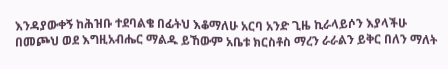እንዳያውቀኝ ከሕዝቡ ተደባልቄ በፊትህ እቆማለሁ አርባ አንድ ጊዜ ኪራላይሶን እያላችሁ በመጮህ ወደ እግዚአብሔር ማልዱ ይኸውም አቤቱ ክርስቶስ ማረን ራራልን ይቅር በለን ማለት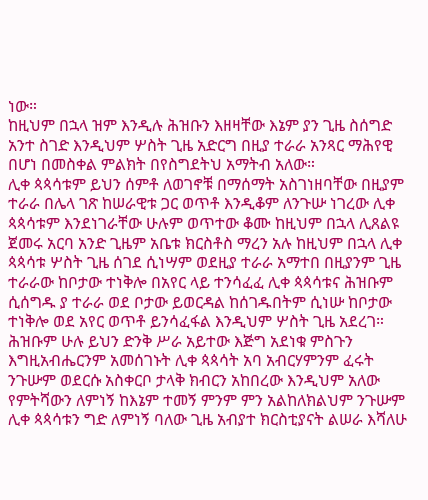ነው።
ከዚህም በኋላ ዝም እንዲሉ ሕዝቡን እዘዛቸው እኔም ያን ጊዜ ስሰግድ አንተ ስገድ እንዲህም ሦስት ጊዜ አድርግ በዚያ ተራራ አንጻር ማሕየዊ በሆነ በመስቀል ምልክት በየስግደትህ አማትብ አለው።
ሊቀ ጳጳሳቱም ይህን ሰምቶ ለወገኖቹ በማሰማት አስገነዘባቸው በዚያም ተራራ በሌላ ገጽ ከሠራዊቱ ጋር ወጥቶ እንዲቆም ለንጉሡ ነገረው ሊቀ ጳጳሳቱም እንደነገራቸው ሁሉም ወጥተው ቆሙ ከዚህም በኋላ ሊጸልዩ ጀመሩ አርባ አንድ ጊዜም አቤቱ ክርስቶስ ማረን አሉ ከዚህም በኋላ ሊቀ ጳጳሳቱ ሦስት ጊዜ ሰገደ ሲነሣም ወደዚያ ተራራ አማተበ በዚያንም ጊዜ ተራራው ከቦታው ተነቅሎ በአየር ላይ ተንሳፈፈ ሊቀ ጳጳሳቱና ሕዝቡም ሲሰግዱ ያ ተራራ ወደ ቦታው ይወርዳል ከሰገዱበትም ሲነሡ ከቦታው ተነቅሎ ወደ አየር ወጥቶ ይንሳፈፋል እንዲህም ሦስት ጊዜ አደረገ።
ሕዝቡም ሁሉ ይህን ድንቅ ሥራ አይተው እጅግ አደነቁ ምስጉን እግዚአብሔርንም አመሰገኑት ሊቀ ጳጳሳት አባ አብርሃምንም ፈሩት ንጉሡም ወደርሱ አስቀርቦ ታላቅ ክብርን አከበረው እንዲህም አለው የምትሻውን ለምነኝ ከእኔም ተመኝ ምንም ምን አልከለክልህም ንጉሡም ሊቀ ጳጳሳቱን ግድ ለምነኝ ባለው ጊዜ አብያተ ክርስቲያናት ልሠራ እሻለሁ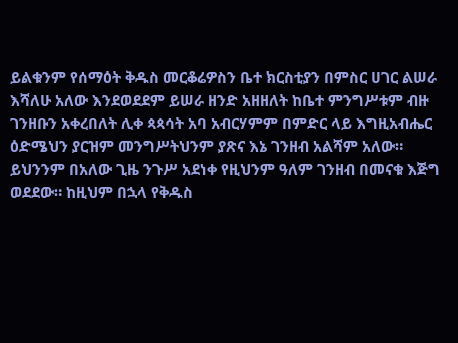ይልቁንም የሰማዕት ቅዱስ መርቆሬዎስን ቤተ ክርስቲያን በምስር ሀገር ልሠራ እሻለሁ አለው እንደወደደም ይሠራ ዘንድ አዘዘለት ከቤተ ምንግሥቱም ብዙ ገንዘቡን አቀረበለት ሊቀ ጳጳሳት አባ አብርሃምም በምድር ላይ እግዚአብሔር ዕድሜህን ያርዝም መንግሥትህንም ያጽና እኔ ገንዘብ አልሻም አለው።
ይህንንም በአለው ጊዜ ንጉሥ አደነቀ የዚህንም ዓለም ገንዘብ በመናቁ እጅግ ወደደው። ከዚህም በኋላ የቅዱስ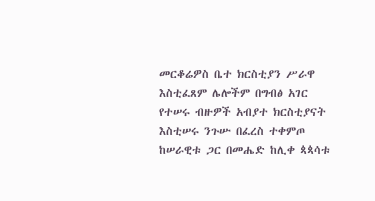መርቆሬዎስ ቤተ ክርስቲያን ሥራዋ እስቲፈጸም ሌሎችም በግብፅ አገር የተሠሩ ብዙዎች አብያተ ክርስቲያናት እስቲሠሩ ንጉሡ በፈረስ ተቀምጦ ከሠራዊቱ ጋር በመሔድ ከሊቀ ጳጳሳቱ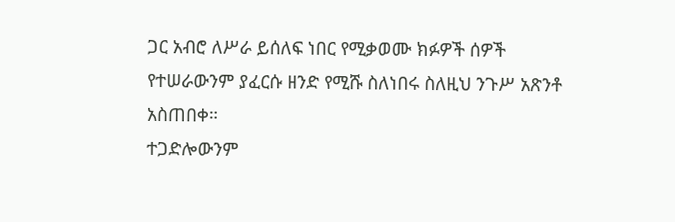ጋር አብሮ ለሥራ ይሰለፍ ነበር የሚቃወሙ ክፉዎች ሰዎች የተሠራውንም ያፈርሱ ዘንድ የሚሹ ስለነበሩ ስለዚህ ንጉሥ አጽንቶ አስጠበቀ።
ተጋድሎውንም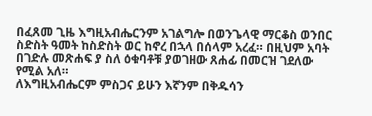በፈጸመ ጊዜ እግዚአብሔርንም አገልግሎ በወንጌላዊ ማርቆስ ወንበር ስድስት ዓመት ከስድስት ወር ከኖረ በኋላ በሰላም አረፈ። በዚህም አባት በገድሉ መጽሐፍ ያ ስለ ዕቁባቶቹ ያወገዘው ጸሐፊ በመርዝ ገደለው የሚል አለ።
ለእግዚአብሔርም ምስጋና ይሁን እኛንም በቅዱሳን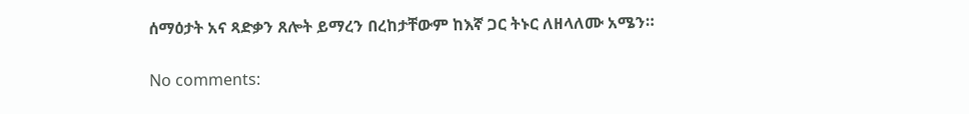ሰማዕታት አና ጻድቃን ጸሎት ይማረን በረከታቸውም ከእኛ ጋር ትኑር ለዘላለሙ አሜን።

No comments: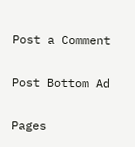Post a Comment

Post Bottom Ad

Pages